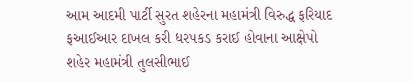આમ આદમી પાર્ટી સુરત શહેરના મહામંત્રી વિરુદ્ધ ફરિયાદ
ફઆઈઆર દાખલ કરી ધરપકડ કરાઈ હોવાના આક્ષેપો
શહેર મહામંત્રી તુલસીભાઈ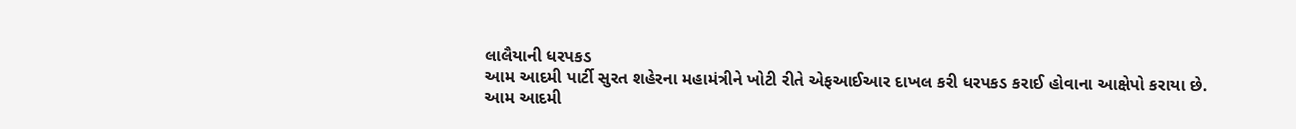લાલૈયાની ધરપકડ
આમ આદમી પાર્ટી સુરત શહેરના મહામંત્રીને ખોટી રીતે એફઆઈઆર દાખલ કરી ધરપકડ કરાઈ હોવાના આક્ષેપો કરાયા છે.
આમ આદમી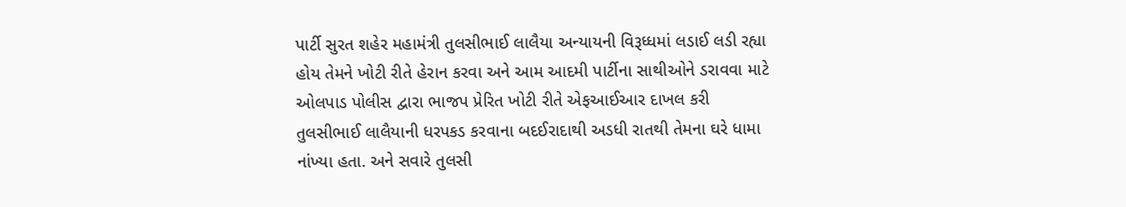પાર્ટી સુરત શહેર મહામંત્રી તુલસીભાઈ લાલૈયા અન્યાયની વિરૂધ્ધમાં લડાઈ લડી રહ્યા હોય તેમને ખોટી રીતે હેરાન કરવા અને આમ આદમી પાર્ટીના સાથીઓને ડરાવવા માટે ઓલપાડ પોલીસ દ્વારા ભાજપ પ્રેરિત ખોટી રીતે એફઆઈઆર દાખલ કરી તુલસીભાઈ લાલૈયાની ધરપકડ કરવાના બદઈરાદાથી અડધી રાતથી તેમના ઘરે ધામા નાંખ્યા હતા. અને સવારે તુલસી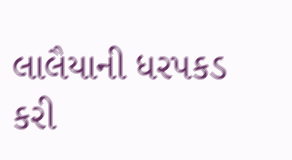લાલૈયાની ધરપકડ કરી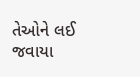તેઓને લઈ જવાયા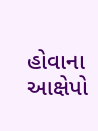હોવાના આક્ષેપો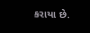કરાયા છે.